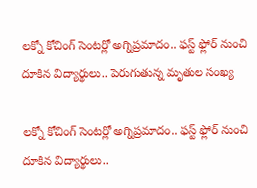లక్నో కోచింగ్ సెంటర్లో అగ్నిప్రమాదం.. ఫస్ట్ ఫ్లోర్ నుంచి దూకిన విద్యార్థులు.. పెరుగుతున్న మృతుల సంఖ్య

లక్నో కోచింగ్ సెంటర్లో అగ్నిప్రమాదం.. ఫస్ట్ ఫ్లోర్ నుంచి దూకిన విద్యార్థులు..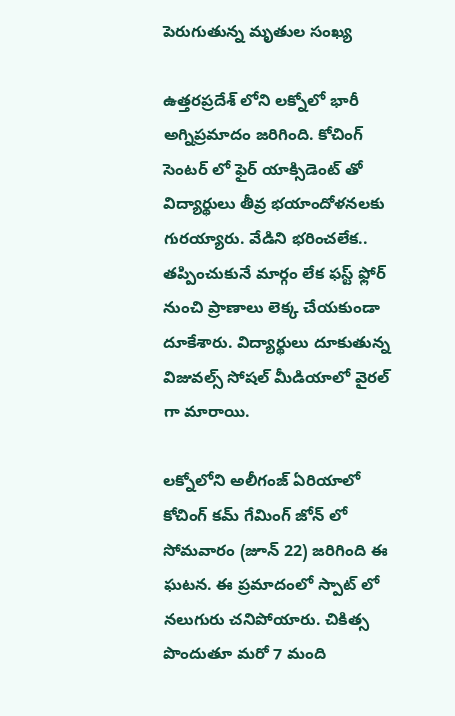పెరుగుతున్న మృతుల సంఖ్య

ఉత్తరప్రదేశ్ లోని లక్నోలో భారీ అగ్నిప్రమాదం జరిగింది. కోచింగ్ సెంటర్ లో ఫైర్ యాక్సిడెంట్ తో విద్యార్థులు తీవ్ర భయాందోళనలకు గురయ్యారు. వేడిని భరించలేక.. తప్పించుకునే మార్గం లేక ఫస్ట్ ఫ్లోర్ నుంచి ప్రాణాలు లెక్క చేయకుండా దూకేశారు. విద్యార్థులు దూకుతున్న విజువల్స్ సోషల్ మీడియాలో వైరల్ గా మారాయి.

లక్నోలోని అలీగంజ్ ఏరియాలో కోచింగ్ కమ్ గేమింగ్ జోన్ లో సోమవారం (జూన్ 22) జరిగింది ఈ ఘటన. ఈ ప్రమాదంలో స్పాట్ లో నలుగురు చనిపోయారు. చికిత్స పొందుతూ మరో 7 మంది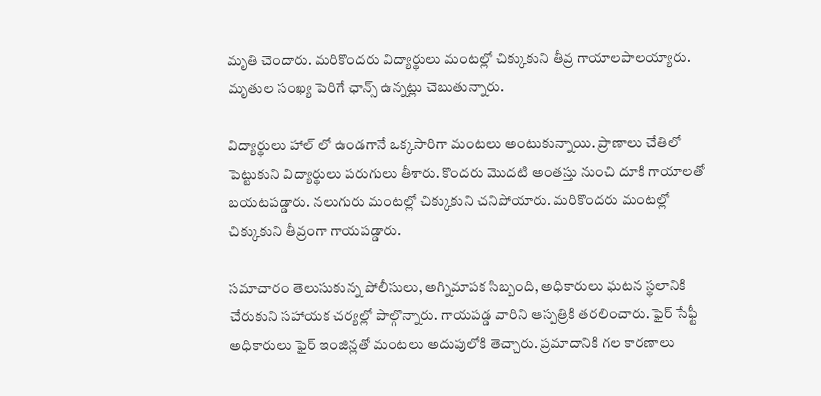మృతి చెందారు. మరికొందరు విద్యార్థులు మంటల్లో చిక్కుకుని తీవ్ర గాయాలపాలయ్యారు. మృతుల సంఖ్య పెరిగే ఛాన్స్ ఉన్నట్లు చెబుతున్నారు.

విద్యార్థులు హాల్ లో ఉండగానే ఒక్కసారిగా మంటలు అంటుకున్నాయి. ప్రాణాలు చేతిలో పెట్టుకుని విద్యార్థులు పరుగులు తీశారు. కొందరు మొదటి అంతస్తు నుంచి దూకి గాయాలతో బయటపడ్డారు. నలుగురు మంటల్లో చిక్కుకుని చనిపోయారు. మరికొందరు మంటల్లో చిక్కుకుని తీవ్రంగా గాయపడ్డారు.

సమాచారం తెలుసుకున్న పోలీసులు, అగ్నిమాపక సిబ్బంది, అధికారులు ఘటన స్థలానికి చేరుకుని సహాయక చర్యల్లో పాల్గొన్నారు. గాయపడ్డ వారిని ఆస్పత్రికి తరలించారు. ఫైర్ సేఫ్టీ అధికారులు ఫైర్ ఇంజిన్లతో మంటలు అదుపులోకి తెచ్చారు. ప్రమాదానికి గల కారణాలు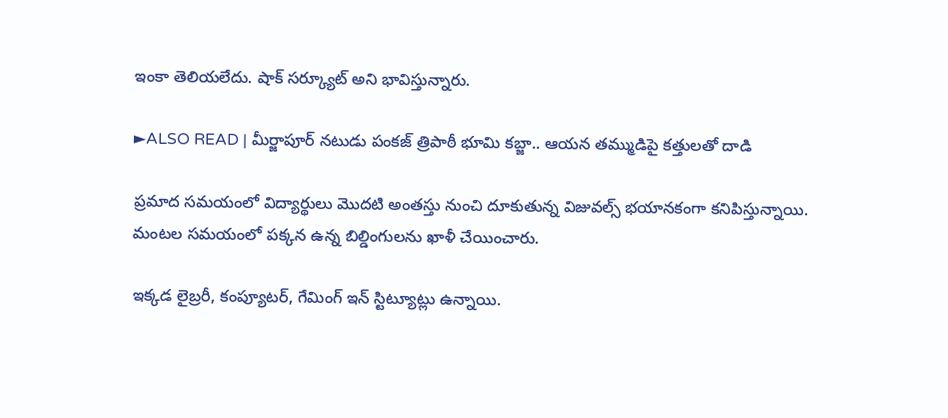ఇంకా తెలియలేదు. షాక్ సర్క్యూట్ అని భావిస్తున్నారు.

►ALSO READ | మీర్జాపూర్ నటుడు పంకజ్ త్రిపాఠీ భూమి కబ్జా.. ఆయన తమ్ముడిపై కత్తులతో దాడి

ప్రమాద సమయంలో విద్యార్థులు మొదటి అంతస్తు నుంచి దూకుతున్న విజువల్స్ భయానకంగా కనిపిస్తున్నాయి. మంటల సమయంలో పక్కన ఉన్న బిల్డింగులను ఖాళీ చేయించారు.

ఇక్కడ లైబ్రరీ, కంప్యూటర్, గేమింగ్ ఇన్ స్టిట్యూట్లు ఉన్నాయి.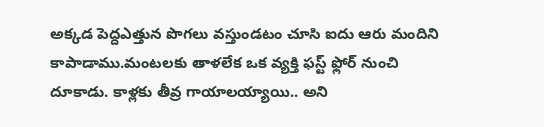అక్కడ పెద్దఎత్తున పొగలు వస్తుండటం చూసి ఐదు ఆరు మందిని కాపాడాము.మంటలకు తాళలేక ఒక వ్యక్తి ఫస్ట్ ఫ్లోర్ నుంచి దూకాడు. కాళ్లకు తీవ్ర గాయాలయ్యాయి.. అని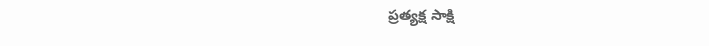ప్రత్యక్ష సాక్షి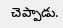చెప్పాడు.